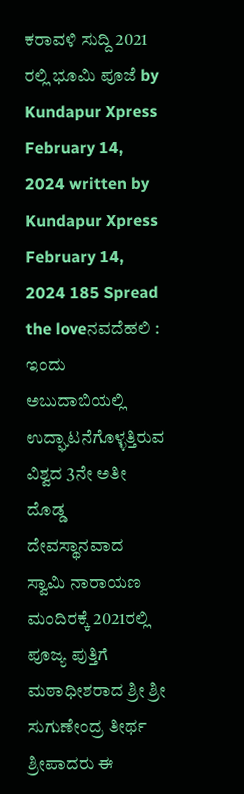ಕರಾವಳಿ ಸುದ್ದಿ 2021 ರಲ್ಲಿ ಭೂಮಿ ಪೂಜೆ by Kundapur Xpress February 14, 2024 written by Kundapur Xpress February 14, 2024 185 Spread the loveನವದೆಹಲಿ : ಇಂದು ಅಬುದಾಬಿಯಲ್ಲಿ ಉದ್ಘಾಟನೆಗೊಳ್ಳತ್ತಿರುವ ವಿಶ್ವದ 3ನೇ ಅತೀ ದೊಡ್ಡ ದೇವಸ್ಥಾನವಾದ ಸ್ವಾಮಿ ನಾರಾಯಣ ಮಂದಿರಕ್ಕೆ 2021ರಲ್ಲಿ ಪೂಜ್ಯ ಪುತ್ತಿಗೆ ಮಠಾಧೀಶರಾದ ಶ್ರೀ ಶ್ರೀ ಸುಗುಣೇಂದ್ರ ತೀರ್ಥ ಶ್ರೀಪಾದರು ಈ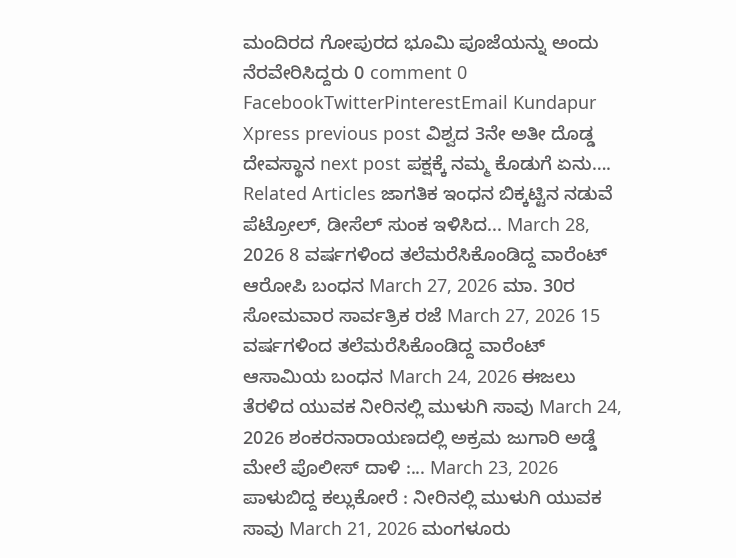ಮಂದಿರದ ಗೋಪುರದ ಭೂಮಿ ಪೂಜೆಯನ್ನು ಅಂದು ನೆರವೇರಿಸಿದ್ದರು 0 comment 0 FacebookTwitterPinterestEmail Kundapur Xpress previous post ವಿಶ್ವದ 3ನೇ ಅತೀ ದೊಡ್ಡ ದೇವಸ್ಥಾನ next post ಪಕ್ಷಕ್ಕೆ ನಮ್ಮ ಕೊಡುಗೆ ಏನು…. Related Articles ಜಾಗತಿಕ ಇಂಧನ ಬಿಕ್ಕಟ್ಟಿನ ನಡುವೆ ಪೆಟ್ರೋಲ್, ಡೀಸೆಲ್ ಸುಂಕ ಇಳಿಸಿದ... March 28, 2026 8 ವರ್ಷಗಳಿಂದ ತಲೆಮರೆಸಿಕೊಂಡಿದ್ದ ವಾರೆಂಟ್ ಆರೋಪಿ ಬಂಧನ March 27, 2026 ಮಾ. 30ರ ಸೋಮವಾರ ಸಾರ್ವತ್ರಿಕ ರಜೆ March 27, 2026 15 ವರ್ಷಗಳಿಂದ ತಲೆಮರೆಸಿಕೊಂಡಿದ್ದ ವಾರೆಂಟ್ ಆಸಾಮಿಯ ಬಂಧನ March 24, 2026 ಈಜಲು ತೆರಳಿದ ಯುವಕ ನೀರಿನಲ್ಲಿ ಮುಳುಗಿ ಸಾವು March 24, 2026 ಶಂಕರನಾರಾಯಣದಲ್ಲಿ ಅಕ್ರಮ ಜುಗಾರಿ ಅಡ್ಡೆ ಮೇಲೆ ಪೊಲೀಸ್ ದಾಳಿ :... March 23, 2026 ಪಾಳುಬಿದ್ದ ಕಲ್ಲುಕೋರೆ : ನೀರಿನಲ್ಲಿ ಮುಳುಗಿ ಯುವಕ ಸಾವು March 21, 2026 ಮಂಗಳೂರು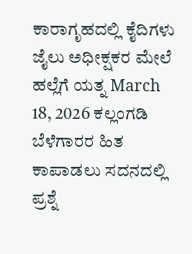ಕಾರಾಗೃಹದಲ್ಲಿ ಕೈದಿಗಳು ಜೈಲು ಅಧೀಕ್ಷಕರ ಮೇಲೆ ಹಲ್ಲೆಗೆ ಯತ್ನ March 18, 2026 ಕಲ್ಲಂಗಡಿ ಬೆಳೆಗಾರರ ಹಿತ ಕಾಪಾಡಲು ಸದನದಲ್ಲಿ ಪ್ರಶ್ನೆ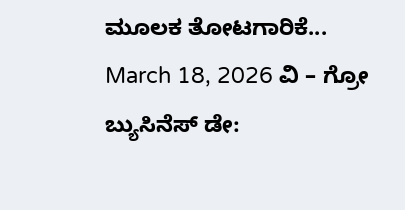ಮೂಲಕ ತೋಟಗಾರಿಕೆ... March 18, 2026 ವಿ – ಗ್ರೋ ಬ್ಯುಸಿನೆಸ್ ಡೇ: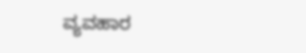ವ್ಯವಹಾರ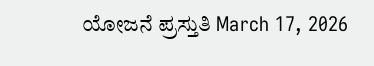ಯೋಜನೆ ಪ್ರಸ್ತುತಿ March 17, 2026